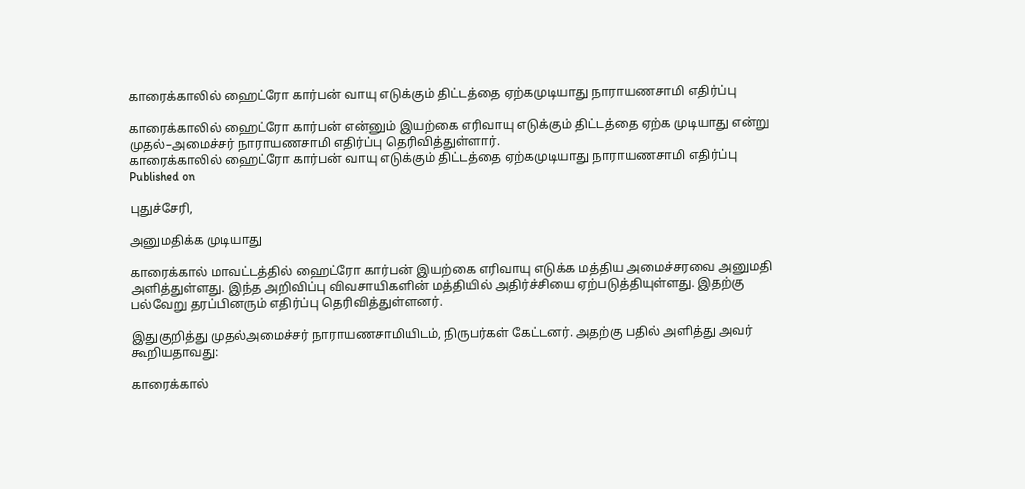காரைக்காலில் ஹைட்ரோ கார்பன் வாயு எடுக்கும் திட்டத்தை ஏற்கமுடியாது நாராயணசாமி எதிர்ப்பு

காரைக்காலில் ஹைட்ரோ கார்பன் என்னும் இயற்கை எரிவாயு எடுக்கும் திட்டத்தை ஏற்க முடியாது என்று முதல்–அமைச்சர் நாராயணசாமி எதிர்ப்பு தெரிவித்துள்ளார்.
காரைக்காலில் ஹைட்ரோ கார்பன் வாயு எடுக்கும் திட்டத்தை ஏற்கமுடியாது நாராயணசாமி எதிர்ப்பு
Published on

புதுச்சேரி,

அனுமதிக்க முடியாது

காரைக்கால் மாவட்டத்தில் ஹைட்ரோ கார்பன் இயற்கை எரிவாயு எடுக்க மத்திய அமைச்சரவை அனுமதி அளித்துள்ளது. இந்த அறிவிப்பு விவசாயிகளின் மத்தியில் அதிர்ச்சியை ஏற்படுத்தியுள்ளது. இதற்கு பல்வேறு தரப்பினரும் எதிர்ப்பு தெரிவித்துள்ளனர்.

இதுகுறித்து முதல்அமைச்சர் நாராயணசாமியிடம், நிருபர்கள் கேட்டனர். அதற்கு பதில் அளித்து அவர் கூறியதாவது:

காரைக்கால்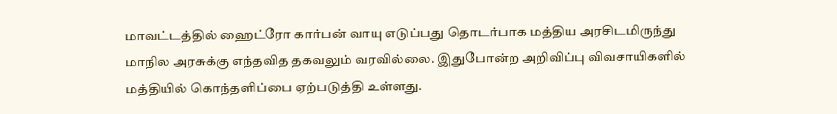மாவட்டத்தில் ஹைட்ரோ கார்பன் வாயு எடுப்பது தொடர்பாக மத்திய அரசிடமிருந்து மாநில அரசுக்கு எந்தவித தகவலும் வரவில்லை. இதுபோன்ற அறிவிப்பு விவசாயிகளில் மத்தியில் கொந்தளிப்பை ஏற்படுத்தி உள்ளது.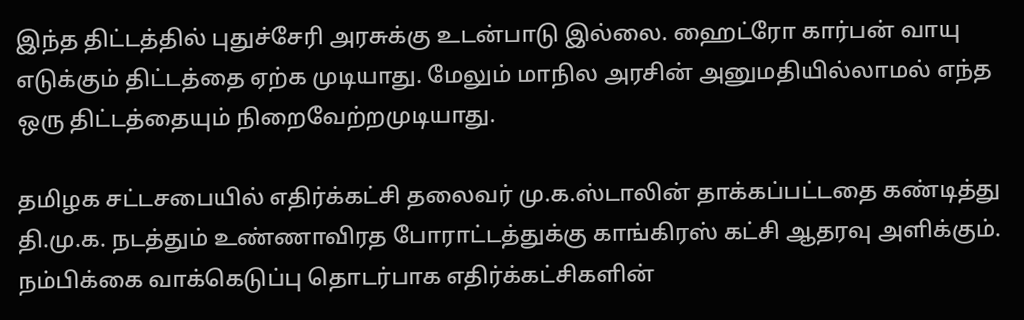இந்த திட்டத்தில் புதுச்சேரி அரசுக்கு உடன்பாடு இல்லை. ஹைட்ரோ கார்பன் வாயு எடுக்கும் திட்டத்தை ஏற்க முடியாது. மேலும் மாநில அரசின் அனுமதியில்லாமல் எந்த ஒரு திட்டத்தையும் நிறைவேற்றமுடியாது.

தமிழக சட்டசபையில் எதிர்க்கட்சி தலைவர் மு.க.ஸ்டாலின் தாக்கப்பட்டதை கண்டித்து தி.மு.க. நடத்தும் உண்ணாவிரத போராட்டத்துக்கு காங்கிரஸ் கட்சி ஆதரவு அளிக்கும். நம்பிக்கை வாக்கெடுப்பு தொடர்பாக எதிர்க்கட்சிகளின்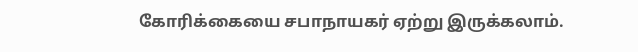கோரிக்கையை சபாநாயகர் ஏற்று இருக்கலாம்.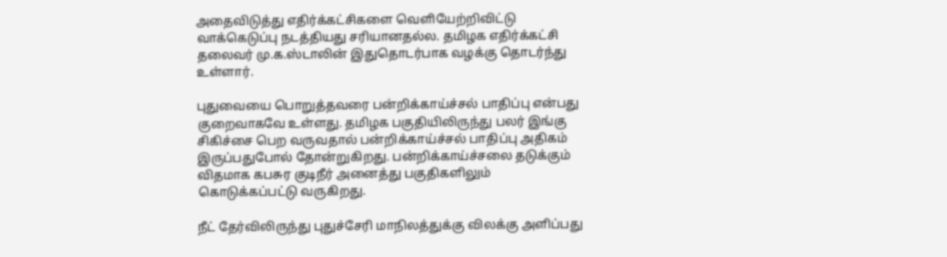அதைவிடுத்து எதிர்க்கட்சிகளை வெளியேற்றிவிட்டு வாக்கெடுப்பு நடத்தியது சரியானதல்ல. தமிழக எதிர்க்கட்சி தலைவர் மு.க.ஸ்டாலின் இதுதொடர்பாக வழக்கு தொடர்ந்து உள்ளார்.

புதுவையை பொறுத்தவரை பன்றிக்காய்ச்சல் பாதிப்பு என்பது குறைவாகவே உள்ளது. தமிழக பகுதியிலிருந்து பலர் இங்கு சிகிச்சை பெற வருவதால் பன்றிக்காய்ச்சல் பாதிப்பு அதிகம் இருப்பதுபோல் தோன்றுகிறது. பன்றிக்காய்ச்சலை தடுக்கும் விதமாக கபசுர குடிநீர் அனைத்து பகுதிகளிலும் கொடுக்கப்பட்டு வருகிறது.

நீட் தேர்விலிருந்து புதுச்சேரி மாநிலத்துக்கு விலக்கு அளிப்பது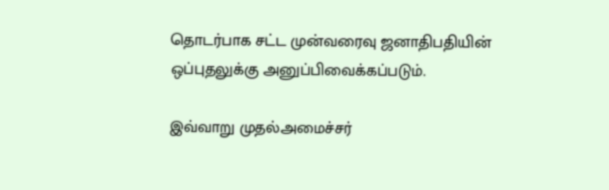தொடர்பாக சட்ட முன்வரைவு ஜனாதிபதியின் ஒப்புதலுக்கு அனுப்பிவைக்கப்படும்.

இவ்வாறு முதல்அமைச்சர்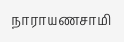நாராயணசாமி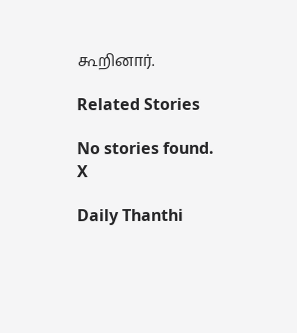கூறினார்.

Related Stories

No stories found.
X

Daily Thanthi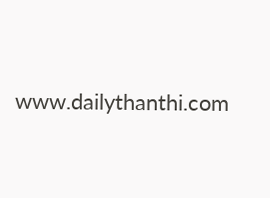www.dailythanthi.com